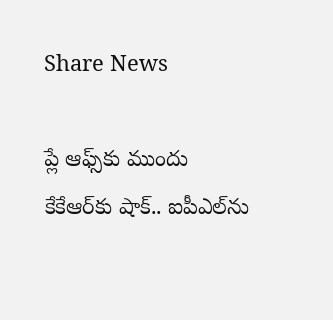Share News

ప్లే ఆఫ్స్‌కు ముందు కేకేఆర్‌కు షాక్.. ఐపీఎల్‌ను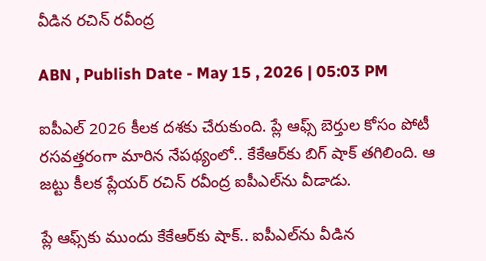వీడిన రచిన్ రవీంద్ర

ABN , Publish Date - May 15 , 2026 | 05:03 PM

ఐపీఎల్ 2026 కీలక దశకు చేరుకుంది. ప్లే ఆఫ్స్ బెర్తుల కోసం పోటీ రసవత్తరంగా మారిన నేపథ్యంలో.. కేకేఆర్‌కు బిగ్ షాక్ తగిలింది. ఆ జట్టు కీలక ప్లేయర్ రచిన్ రవీంద్ర ఐపీఎల్‌ను వీడాడు.

ప్లే ఆఫ్స్‌కు ముందు కేకేఆర్‌కు షాక్.. ఐపీఎల్‌ను వీడిన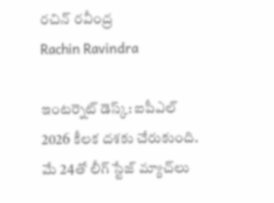రచిన్ రవీంద్ర
Rachin Ravindra

ఇంటర్నెట్ డెస్క్: ఐపీఎల్ 2026 కీలక దశకు చేరుకుంది. మే 24తో లీగ్ స్టేజ్ మ్యాచ్‌లు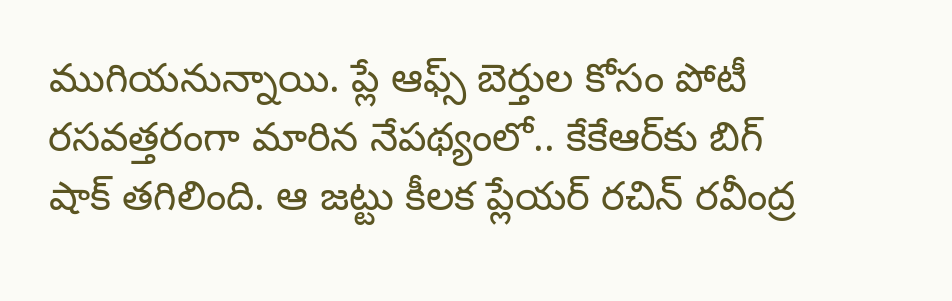ముగియనున్నాయి. ప్లే ఆఫ్స్ బెర్తుల కోసం పోటీ రసవత్తరంగా మారిన నేపథ్యంలో.. కేకేఆర్‌కు బిగ్ షాక్ తగిలింది. ఆ జట్టు కీలక ప్లేయర్ రచిన్ రవీంద్ర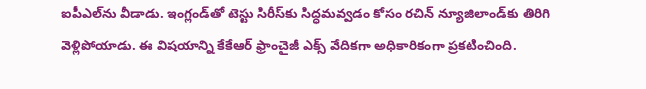ఐపీఎల్‌ను వీడాడు. ఇంగ్లండ్‌తో టెస్టు సిరీస్‌‌కు సిద్ధమవ్వడం కోసం రచిన్ న్యూజిలాండ్‌కు తిరిగి వెళ్లిపోయాడు. ఈ విషయాన్ని కేకేఆర్ ఫ్రాంచైజీ ఎక్స్ వేదికగా అధికారికంగా ప్రకటించింది.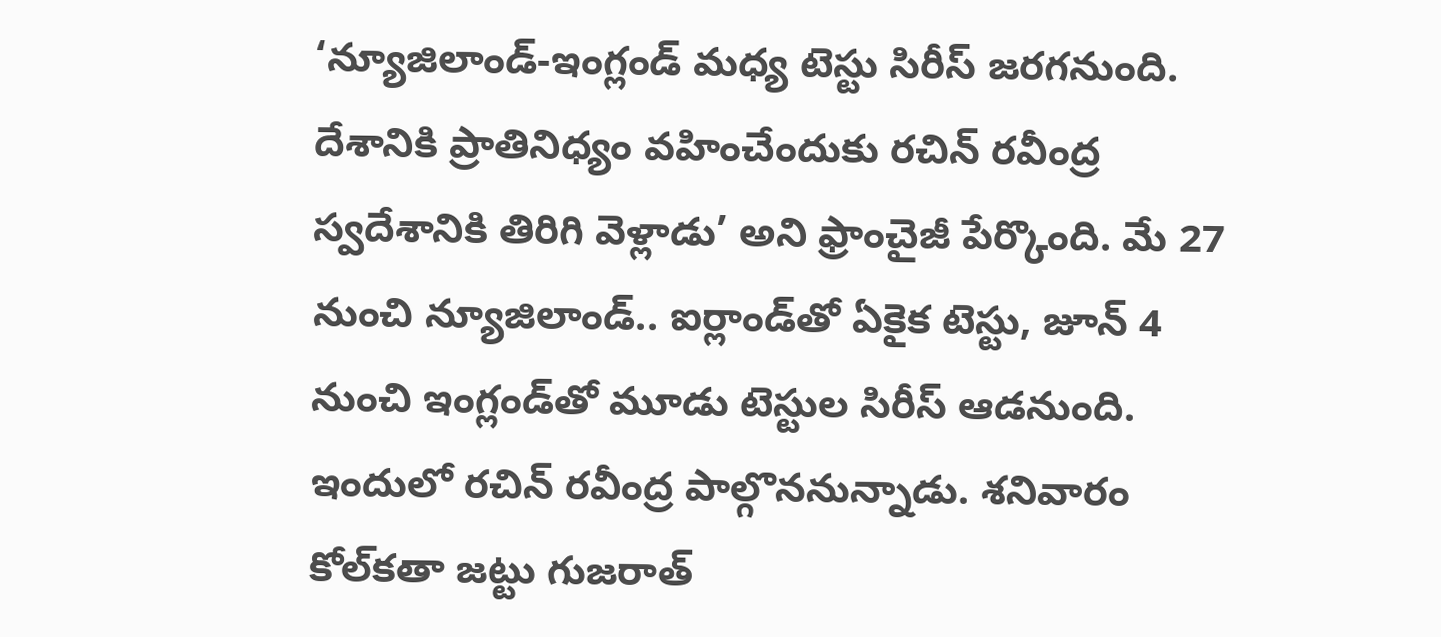‘న్యూజిలాండ్-ఇంగ్లండ్ మధ్య టెస్టు సిరీస్ జరగనుంది. దేశానికి ప్రాతినిధ్యం వహించేందుకు రచిన్ రవీంద్ర స్వదేశానికి తిరిగి వెళ్లాడు’ అని ఫ్రాంచైజీ పేర్కొంది. మే 27 నుంచి న్యూజిలాండ్.. ఐర్లాండ్‌తో ఏకైక టెస్టు, జూన్ 4 నుంచి ఇంగ్లండ్‌తో మూడు టెస్టుల సిరీస్‌ ఆడనుంది. ఇందులో రచిన్ రవీంద్ర పాల్గొననున్నాడు. శనివారం కోల్‌కతా జట్టు గుజరాత్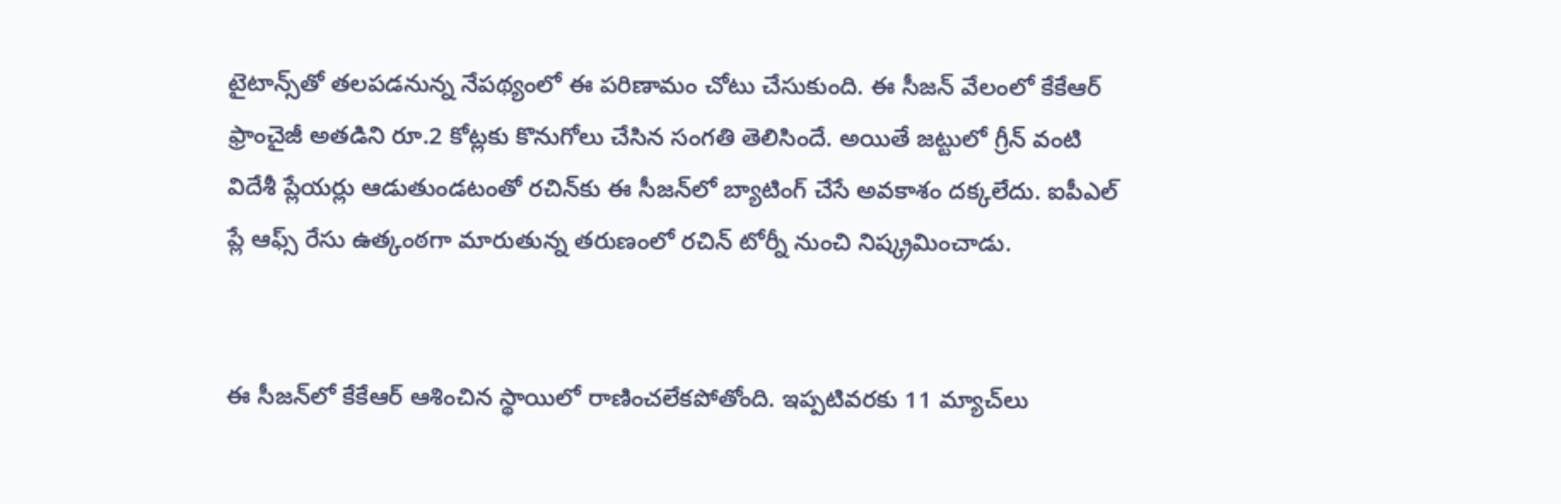టైటాన్స్‌తో తలపడనున్న నేపథ్యంలో ఈ పరిణామం చోటు చేసుకుంది. ఈ సీజన్ వేలంలో కేకేఆర్ ఫ్రాంచైజీ అతడిని రూ.2 కోట్లకు కొనుగోలు చేసిన సంగతి తెలిసిందే. అయితే జట్టులో గ్రీన్ వంటి విదేశీ ప్లేయర్లు ఆడుతుండటంతో రచిన్‌కు ఈ సీజన్‌లో బ్యాటింగ్ చేసే అవకాశం దక్కలేదు. ఐపీఎల్ ప్లే ఆఫ్స్ రేసు ఉత్కంఠగా మారుతున్న తరుణంలో రచిన్ టోర్నీ నుంచి నిష్క్రమించాడు.


ఈ సీజన్‌లో కేకేఆర్ ఆశించిన స్థాయిలో రాణించలేకపోతోంది. ఇప్పటివరకు 11 మ్యాచ్‌లు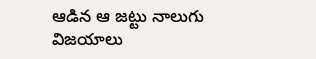ఆడిన ఆ జట్టు నాలుగు విజయాలు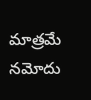మాత్రమే నమోదు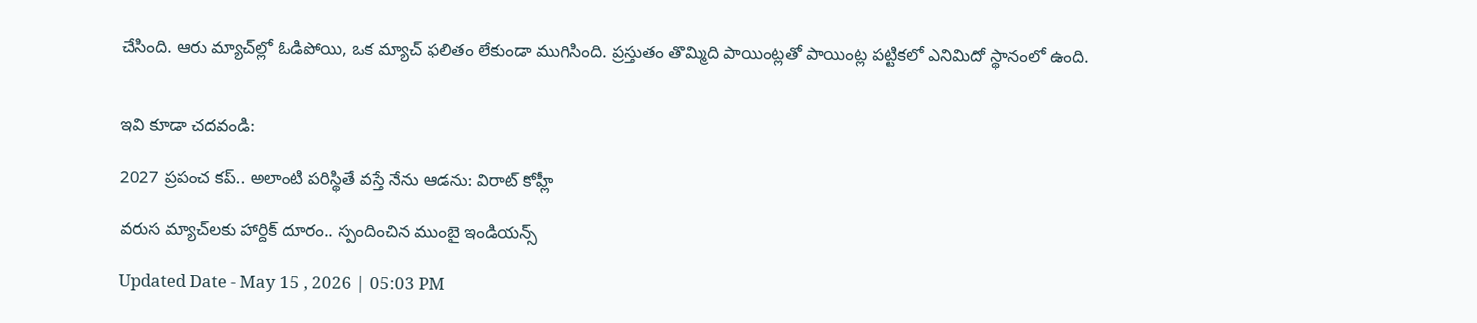చేసింది. ఆరు మ్యాచ్‌ల్లో ఓడిపోయి, ఒక మ్యాచ్ ఫలితం లేకుండా ముగిసింది. ప్రస్తుతం తొమ్మిది పాయింట్లతో పాయింట్ల పట్టికలో ఎనిమిదో స్థానంలో ఉంది.


ఇవి కూడా చదవండి:

2027 ప్రపంచ కప్.. అలాంటి పరిస్థితే వస్తే నేను ఆడను: విరాట్ కోహ్లీ

వరుస మ్యాచ్‌లకు హార్దిక్ దూరం.. స్పందించిన ముంబై ఇండియన్స్

Updated Date - May 15 , 2026 | 05:03 PM